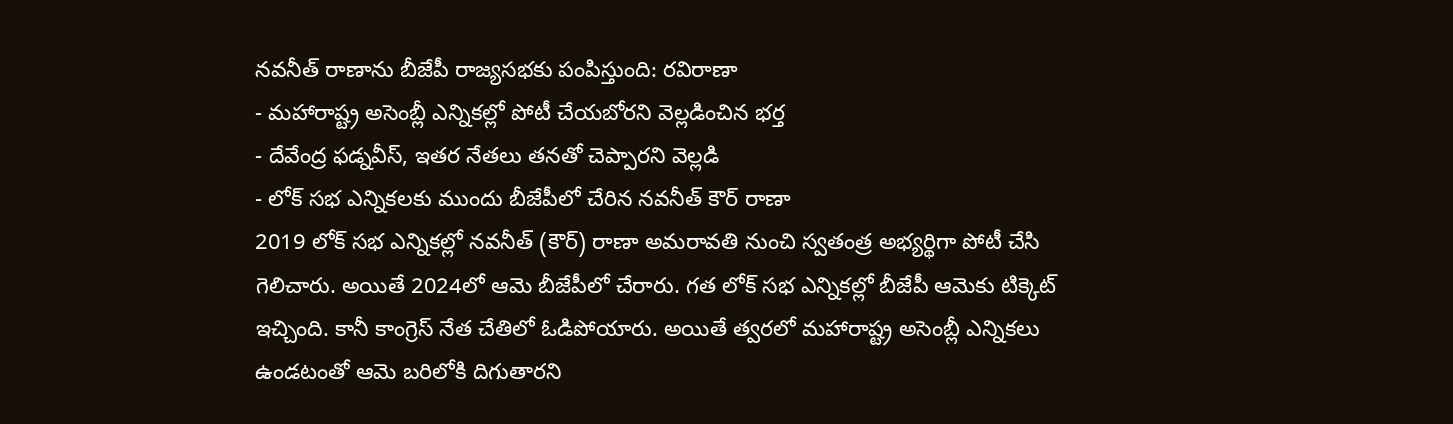నవనీత్ రాణాను బీజేపీ రాజ్యసభకు పంపిస్తుంది: రవిరాణా
- మహారాష్ట్ర అసెంబ్లీ ఎన్నికల్లో పోటీ చేయబోరని వెల్లడించిన భర్త
- దేవేంద్ర ఫడ్నవీస్, ఇతర నేతలు తనతో చెప్పారని వెల్లడి
- లోక్ సభ ఎన్నికలకు ముందు బీజేపీలో చేరిన నవనీత్ కౌర్ రాణా
2019 లోక్ సభ ఎన్నికల్లో నవనీత్ (కౌర్) రాణా అమరావతి నుంచి స్వతంత్ర అభ్యర్థిగా పోటీ చేసి గెలిచారు. అయితే 2024లో ఆమె బీజేపీలో చేరారు. గత లోక్ సభ ఎన్నికల్లో బీజేపీ ఆమెకు టిక్కెట్ ఇచ్చింది. కానీ కాంగ్రెస్ నేత చేతిలో ఓడిపోయారు. అయితే త్వరలో మహారాష్ట్ర అసెంబ్లీ ఎన్నికలు ఉండటంతో ఆమె బరిలోకి దిగుతారని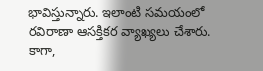భావిస్తున్నారు. ఇలాంటి సమయంలో రవిరాణా ఆసక్తికర వ్యాఖ్యలు చేశారు. కాగా,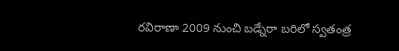రవిరాణా 2009 నుంచి బడ్నేరా బరిలో స్వతంత్ర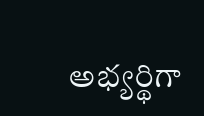అభ్యర్థిగా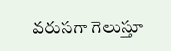వరుసగా గెలుస్తూ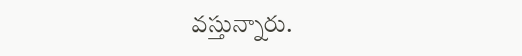వస్తున్నారు.